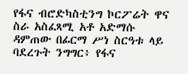የፋና ብሮድካስቲንግ ኮርፖሬት ዋና ስራ አስፈጻሚ አቶ አድማሱ ዳምጠው በፊርማ ሥነ ስርዓቱ ላይ ባደረጉት ንግግር፥ የፋና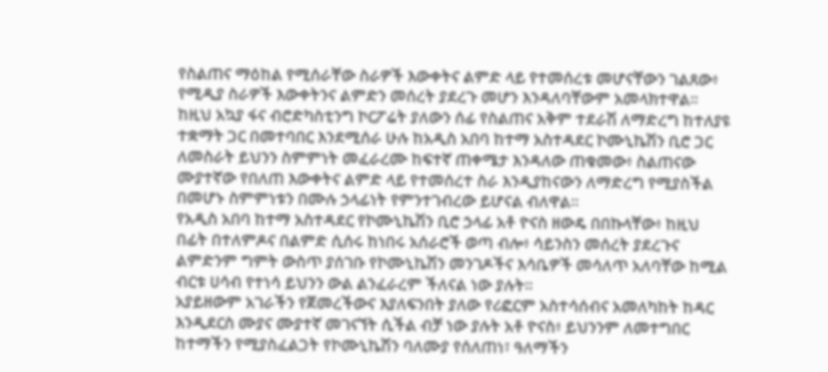የስልጠና ማዕከል የሚሰራቸው ስራዎች እውቀትና ልምድ ላይ የተመሰረቱ መሆናቸውን ገልጸው፥ የሚዲያ ስራዎች እውቀትንና ልምድን መሰረት ያደረጉ መሆን እንዳለባቸውም አመላክተዋል።
ከዚህ አኳያ ፋና ብሮድካስቲንግ ኮርፖሬት ያለውን ሰፊ የስልጠና አቅም ተደራሽ ለማድረግ ከተለያዩ ተቋማት ጋር በመተባበር እንደሚሰራ ሁሉ ከአዲስ አበባ ከተማ አስተዳደር ኮሙኒኬሽን ቢሮ ጋር ለመስራት ይህንን ስምምነት መፈራረሙ ከፍተኛ ጠቀሜታ እንዳለው ጠቁመው፥ ስልጠናው ሙያተኛው የበለጠ እውቀትና ልምድ ላይ የተመሰረተ ስራ እንዲያከናውን ለማድረግ የሚያስችል በመሆኑ ስምምነቱን በሙሉ ኃላፊነት የምንተገብረው ይሆናል ብለዋል።
የአዲስ አበባ ከተማ አስተዳደር የኮሙኒኬሽን ቢሮ ኃላፊ አቶ ዮናስ ዘውዴ በበኩላቸው፥ ከዚህ በፊት በተለምዶና በልምድ ሲሰሩ ከነበሩ አሰራሮች ወጣ ብሎ፥ ሳይንስን መሰረት ያደረጉና ልምድንም ግምት ውስጥ ያሰገቡ የኮሙኒኬሽን መንገዶችና እሳቤዎች መሳለጥ አለባቸው ከሚል ብርቱ ሀሳብ የተነሳ ይህንን ውል ልንፈራረም ችለናል ነው ያሉት።
አያይዘውም አገራችን የጀመረችውና እያለፍንበት ያለው የሪፎርም አስተሳሰብና አመለካከት ከዳር እንዲደርስ ሙያና ሙያተኛ መገናኘት ሲችል ብቻ ነው ያሉት አቶ ዮናስ፥ ይህንንም ለመተግበር ከተማችን የሚያስፈልጋት የኮሙኒኬሽን ባለሙያ የሰለጠነ፣ ዓለማችን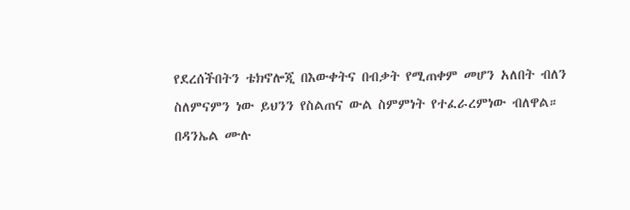የደረሰችበትን ቴክኖሎጂ በእውቀትና በብቃት የሚጠቀም መሆን አለበት ብለን ስለምናምን ነው ይህንን የስልጠና ውል ስምምነት የተፈራረምነው ብለዋል።
በዳንኤል ሙሉ